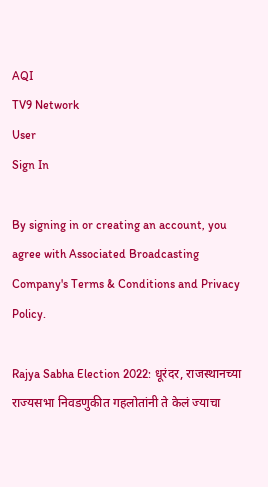AQI
TV9 Network
User
Sign In

By signing in or creating an account, you agree with Associated Broadcasting Company's Terms & Conditions and Privacy Policy.

Rajya Sabha Election 2022: धूरंदर, राजस्थानच्या राज्यसभा निवडणुकीत गहलोतांनी ते केलं ज्याचा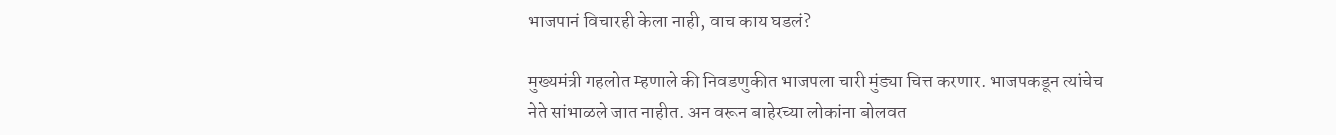भाजपानं विचारही केला नाही, वाच काय घडलं?

मुख्यमंत्री गहलोत म्हणाले की निवडणुकीत भाजपला चारी मुंड्या चित्त करणार. भाजपकडून त्यांचेच नेते सांभाळले जात नाहीत. अन वरून बाहेरच्या लोकांना बोलवत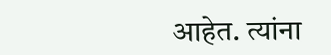आहेत. त्यांना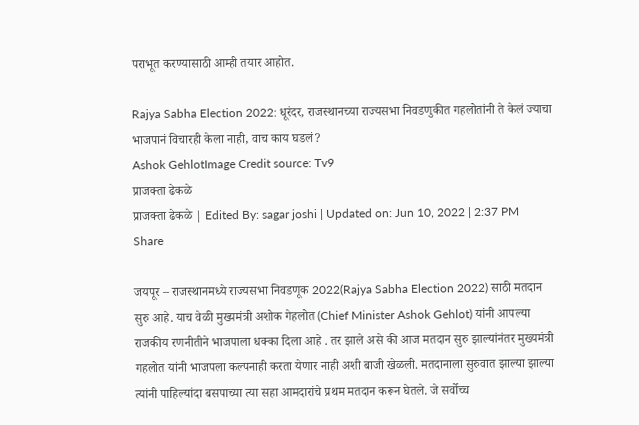पराभूत करण्यासाठी आम्ही तयार आहोत.

Rajya Sabha Election 2022: धूरंदर, राजस्थानच्या राज्यसभा निवडणुकीत गहलोतांनी ते केलं ज्याचा भाजपानं विचारही केला नाही, वाच काय घडलं?
Ashok GehlotImage Credit source: Tv9
प्राजक्ता ढेकळे
प्राजक्ता ढेकळे | Edited By: sagar joshi | Updated on: Jun 10, 2022 | 2:37 PM
Share

जयपूर – राजस्थानमध्ये राज्यसभा निवडणूक 2022(Rajya Sabha Election 2022) साठी मतदान सुरु आहे. याच वेळी मुख्यमंत्री अशोक गेहलोत (Chief Minister Ashok Gehlot) यांनी आपल्या राजकीय रणनीतीने भाजपाला धक्का दिला आहे . तर झाले असे की आज मतदान सुरु झाल्यांनंतर मुख्यमंत्री गहलोत यांनी भाजपला कल्पनाही करता येणार नाही अशी बाजी खेळली. मतदानाला सुरुवात झाल्या झाल्या त्यांनी पाहिल्यांदा बसपाच्या त्या सहा आमदारांचे प्रथम मतदान करून घेतले. जे सर्वोच्च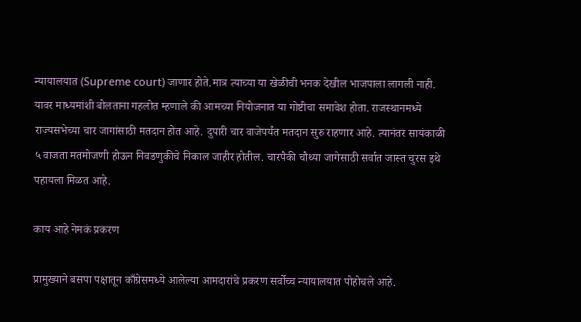न्यायालयात (Supreme court) जाणार होते.मात्र त्याच्या या खेळीची भनक देखील भाजपाला लागली नाही. यावर माध्यमांशी बोलताना गहलोत म्हणाले की आमच्या नियोजनात या गोष्टीचा समावेश होता. राजस्थानमध्ये राज्यसभेच्या चार जागांसाठी मतदान होत आहे. दुपारी चार वाजेपर्यंत मतदान सुरु राहणार आहे. त्यानंतर सायंकाळी ५ वाजता मतमोजणी होऊन निवडणुकीचे निकाल जाहीर होतील. चारपैकी चौथ्या जागेसाठी सर्वात जास्त चुरस इथे पहायला मिळत आहे.

काय आहे नेमकं प्रकरण

प्रामुख्याने बसपा पक्षातून काँग्रेसमध्ये आलेल्या आमदारांचे प्रकरण सर्वोच्च न्यायालयात पोहोचले आहे.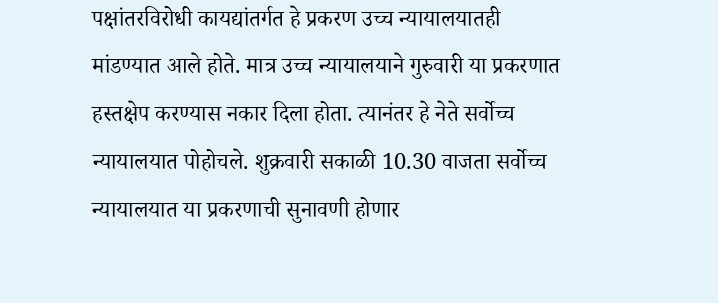पक्षांतरविरोधी कायद्यांतर्गत हे प्रकरण उच्च न्यायालयातही मांडण्यात आले होते. मात्र उच्च न्यायालयाने गुरुवारी या प्रकरणात हस्तक्षेप करण्यास नकार दिला होता. त्यानंतर हे नेते सर्वोच्च न्यायालयात पोहोचले. शुक्रवारी सकाळी 10.30 वाजता सर्वोच्च न्यायालयात या प्रकरणाची सुनावणी होणार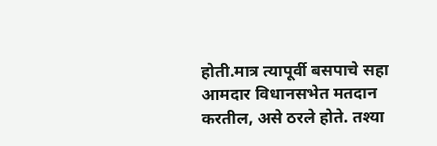होती.मात्र त्यापूर्वी बसपाचे सहा आमदार विधानसभेत मतदान करतील, असे ठरले होते. तश्या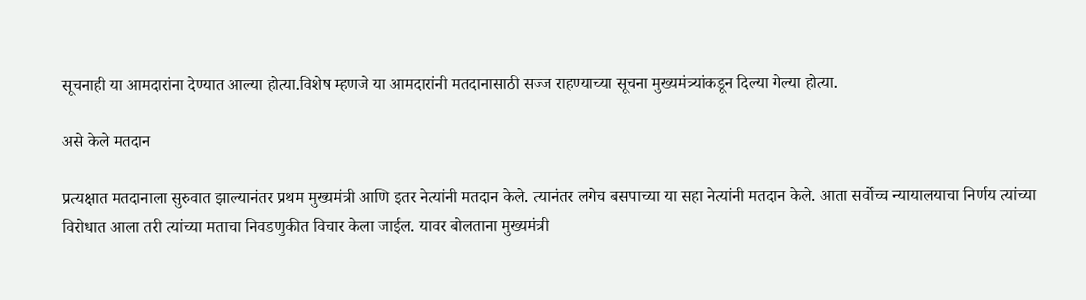सूचनाही या आमदारांना देण्यात आल्या होत्या.विशेष म्हणजे या आमदारांनी मतदानासाठी सज्ज राहण्याच्या सूचना मुख्यमंत्र्यांकडून दिल्या गेल्या होत्या.

असे केले मतदान

प्रत्यक्षात मतदानाला सुरुवात झाल्यानंतर प्रथम मुख्यमंत्री आणि इतर नेत्यांनी मतदान केले. त्यानंतर लगेच बसपाच्या या सहा नेत्यांनी मतदान केले. आता सर्वोच्च न्यायालयाचा निर्णय त्यांच्या विरोधात आला तरी त्यांच्या मताचा निवडणुकीत विचार केला जाईल. यावर बोलताना मुख्यमंत्री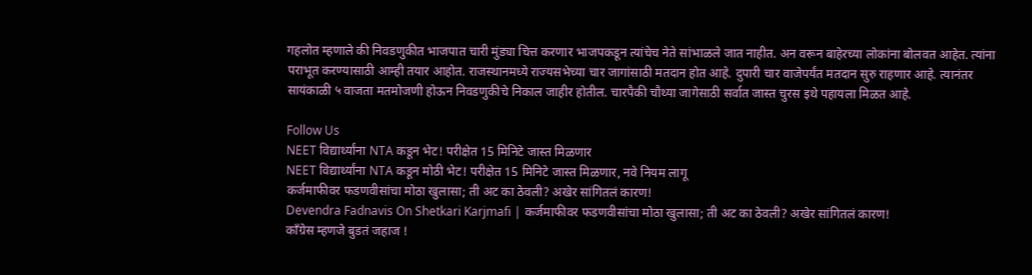गहलोत म्हणाले की निवडणुकीत भाजपात चारी मुंड्या चित्त करणार भाजपकडून त्यांचेच नेते सांभाळले जात नाहीत. अन वरून बाहेरच्या लोकांना बोलवत आहेत. त्यांना पराभूत करण्यासाठी आम्ही तयार आहोत. राजस्थानमध्ये राज्यसभेच्या चार जागांसाठी मतदान होत आहे. दुपारी चार वाजेपर्यंत मतदान सुरु राहणार आहे. त्यानंतर सायंकाळी ५ वाजता मतमोजणी होऊन निवडणुकीचे निकाल जाहीर होतील. चारपैकी चौथ्या जागेसाठी सर्वात जास्त चुरस इथे पहायला मिळत आहे.

Follow Us
NEET विद्यार्थ्यांना NTA कडून भेट! परीक्षेत 15 मिनिटे जास्त मिळणार
NEET विद्यार्थ्यांना NTA कडून मोठी भेट! परीक्षेत 15 मिनिटे जास्त मिळणार, नवे नियम लागू
कर्जमाफीवर फडणवीसांचा मोठा खुलासा; ती अट का ठेवली? अखेर सांगितलं कारण!
Devendra Fadnavis On Shetkari Karjmafi | कर्जमाफीवर फडणवीसांचा मोठा खुलासा; ती अट का ठेवली? अखेर सांगितलं कारण!
काँग्रेस म्हणजे बुडतं जहाज !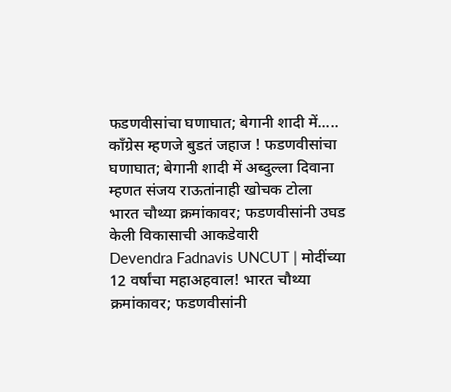फडणवीसांचा घणाघात; बेगानी शादी में.....
काँग्रेस म्हणजे बुडतं जहाज ! फडणवीसांचा घणाघात; बेगानी शादी में अब्दुल्ला दिवाना म्हणत संजय राऊतांनाही खोचक टोला
भारत चौथ्या क्रमांकावर; फडणवीसांनी उघड केली विकासाची आकडेवारी
Devendra Fadnavis UNCUT | मोदींच्या 12 वर्षांचा महाअहवाल! भारत चौथ्या क्रमांकावर; फडणवीसांनी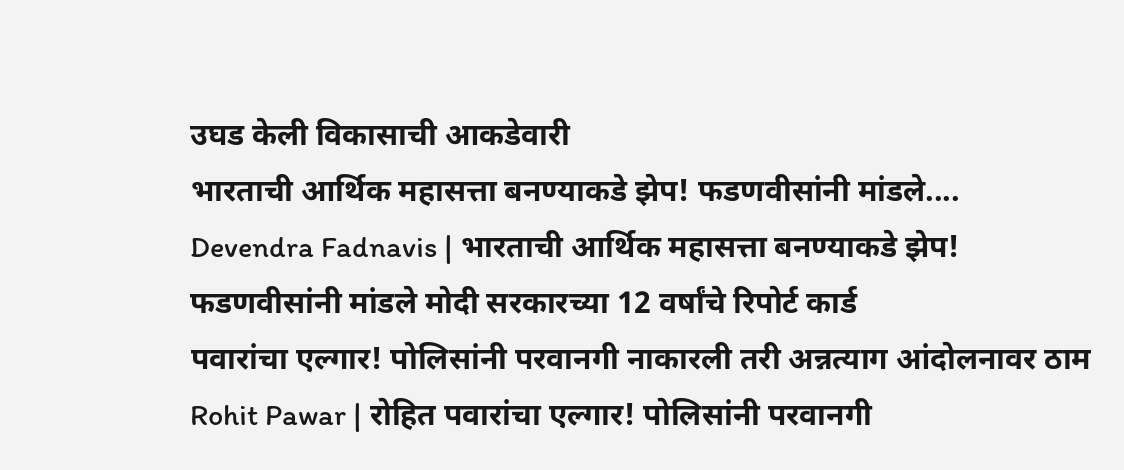उघड केली विकासाची आकडेवारी
भारताची आर्थिक महासत्ता बनण्याकडे झेप! फडणवीसांनी मांडले....
Devendra Fadnavis | भारताची आर्थिक महासत्ता बनण्याकडे झेप! फडणवीसांनी मांडले मोदी सरकारच्या 12 वर्षांचे रिपोर्ट कार्ड
पवारांचा एल्गार! पोलिसांनी परवानगी नाकारली तरी अन्नत्याग आंदोलनावर ठाम
Rohit Pawar | रोहित पवारांचा एल्गार! पोलिसांनी परवानगी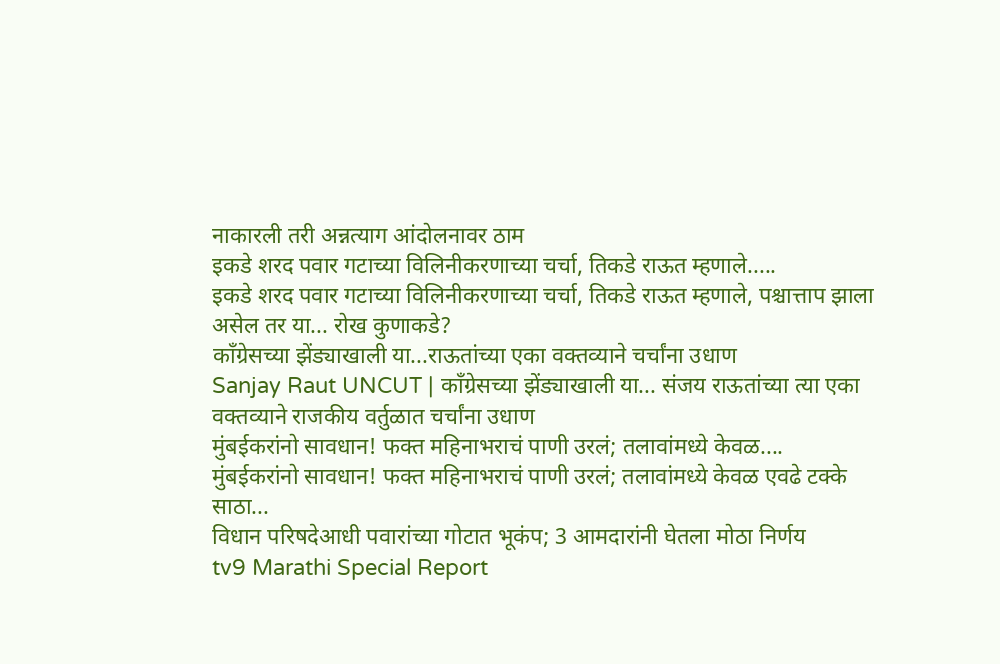नाकारली तरी अन्नत्याग आंदोलनावर ठाम
इकडे शरद पवार गटाच्या विलिनीकरणाच्या चर्चा, तिकडे राऊत म्हणाले.....
इकडे शरद पवार गटाच्या विलिनीकरणाच्या चर्चा, तिकडे राऊत म्हणाले, पश्चात्ताप झाला असेल तर या... रोख कुणाकडे?
काँग्रेसच्या झेंड्याखाली या...राऊतांच्या एका वक्तव्याने चर्चांना उधाण
Sanjay Raut UNCUT | काँग्रेसच्या झेंड्याखाली या... संजय राऊतांच्या त्या एका वक्तव्याने राजकीय वर्तुळात चर्चांना उधाण
मुंबईकरांनो सावधान! फक्त महिनाभराचं पाणी उरलं; तलावांमध्ये केवळ....
मुंबईकरांनो सावधान! फक्त महिनाभराचं पाणी उरलं; तलावांमध्ये केवळ एवढे टक्के साठा...
विधान परिषदेआधी पवारांच्या गोटात भूकंप; 3 आमदारांनी घेतला मोठा निर्णय
tv9 Marathi Special Report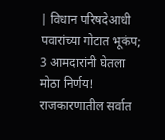| विधान परिषदेआधी पवारांच्या गोटात भूकंप; 3 आमदारांनी घेतला मोठा निर्णय! राजकारणातील सर्वात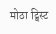मोठा ट्विस्ट